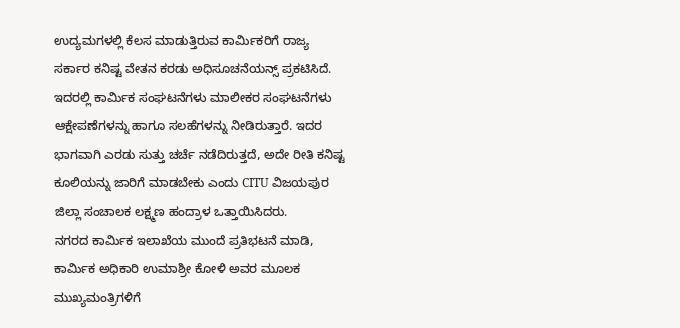ಉದ್ಯಮಗಳಲ್ಲಿ ಕೆಲಸ ಮಾಡುತ್ತಿರುವ ಕಾರ್ಮಿಕರಿಗೆ ರಾಜ್ಯ ಸರ್ಕಾರ ಕನಿಷ್ಟ ವೇತನ ಕರಡು ಅಧಿಸೂಚನೆಯನ್ಸ್ ಪ್ರಕಟಿಸಿದೆ. ಇದರಲ್ಲಿ ಕಾರ್ಮಿಕ ಸಂಘಟನೆಗಳು ಮಾಲೀಕರ ಸಂಘಟನೆಗಳು ಆಕ್ಷೇಪಣೆಗಳನ್ನು ಹಾಗೂ ಸಲಹೆಗಳನ್ನು ನೀಡಿರುತ್ತಾರೆ. ಇದರ ಭಾಗವಾಗಿ ಎರಡು ಸುತ್ತು ಚರ್ಚೆ ನಡೆದಿರುತ್ತದೆ, ಅದೇ ರೀತಿ ಕನಿಷ್ಟ ಕೂಲಿಯನ್ನು ಜಾರಿಗೆ ಮಾಡಬೇಕು ಎಂದು CITU ವಿಜಯಪುರ ಜಿಲ್ಲಾ ಸಂಚಾಲಕ ಲಕ್ಷ್ಮಣ ಹಂದ್ರಾಳ ಒತ್ತಾಯಿಸಿದರು.
ನಗರದ ಕಾರ್ಮಿಕ ಇಲಾಖೆಯ ಮುಂದೆ ಪ್ರತಿಭಟನೆ ಮಾಡಿ, ಕಾರ್ಮಿಕ ಅಧಿಕಾರಿ ಉಮಾಶ್ರೀ ಕೋಳಿ ಅವರ ಮೂಲಕ ಮುಖ್ಯಮಂತ್ರಿಗಳಿಗೆ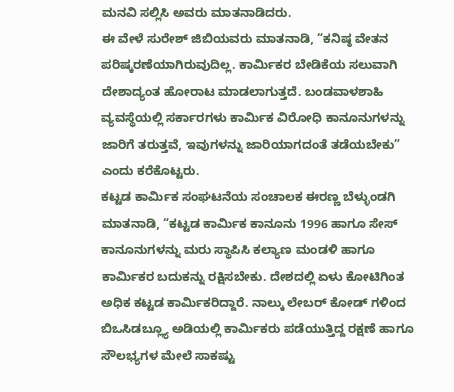ಮನವಿ ಸಲ್ಲಿಸಿ ಅವರು ಮಾತನಾಡಿದರು.
ಈ ವೇಳೆ ಸುರೇಶ್ ಜಿಬಿಯವರು ಮಾತನಾಡಿ, “ಕನಿಷ್ಠ ವೇತನ ಪರಿಷ್ಕರಣೆಯಾಗಿರುವುದಿಲ್ಲ. ಕಾರ್ಮಿಕರ ಬೇಡಿಕೆಯ ಸಲುವಾಗಿ ದೇಶಾದ್ಯಂತ ಹೋರಾಟ ಮಾಡಲಾಗುತ್ತದೆ. ಬಂಡವಾಳಶಾಹಿ ವ್ಯವಸ್ಥೆಯಲ್ಲಿ ಸರ್ಕಾರಗಳು ಕಾರ್ಮಿಕ ವಿರೋಧಿ ಕಾನೂನುಗಳನ್ನು ಜಾರಿಗೆ ತರುತ್ತವೆ, ಇವುಗಳನ್ನು ಜಾರಿಯಾಗದಂತೆ ತಡೆಯಬೇಕು” ಎಂದು ಕರೆಕೊಟ್ಟರು.
ಕಟ್ಟಡ ಕಾರ್ಮಿಕ ಸಂಘಟನೆಯ ಸಂಚಾಲಕ ಈರಣ್ಣ ಬೆಳ್ಳುಂಡಗಿ ಮಾತನಾಡಿ, “ಕಟ್ಟಡ ಕಾರ್ಮಿಕ ಕಾನೂನು 1996 ಹಾಗೂ ಸೇಸ್ ಕಾನೂನುಗಳನ್ನು ಮರು ಸ್ಥಾಪಿಸಿ ಕಲ್ಯಾಣ ಮಂಡಳಿ ಹಾಗೂ ಕಾರ್ಮಿಕರ ಬದುಕನ್ನು ರಕ್ಷಿಸಬೇಕು. ದೇಶದಲ್ಲಿ ಏಳು ಕೋಟಿಗಿಂತ ಅಧಿಕ ಕಟ್ಟಡ ಕಾರ್ಮಿಕರಿದ್ದಾರೆ. ನಾಲ್ಕು ಲೇಬರ್ ಕೋಡ್ ಗಳಿಂದ ಬಿಒಸಿಡಬ್ಲ್ಯೂ ಅಡಿಯಲ್ಲಿ ಕಾರ್ಮಿಕರು ಪಡೆಯುತ್ತಿದ್ದ ರಕ್ಷಣೆ ಹಾಗೂ ಸೌಲಭ್ಯಗಳ ಮೇಲೆ ಸಾಕಷ್ಟು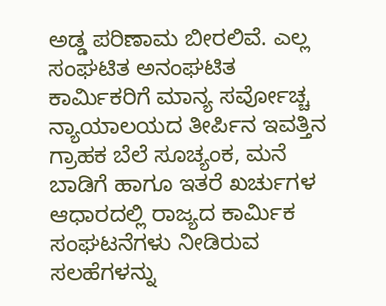ಅಡ್ಡ ಪರಿಣಾಮ ಬೀರಲಿವೆ. ಎಲ್ಲ ಸಂಘಟಿತ ಅನಂಘಟಿತ ಕಾರ್ಮಿಕರಿಗೆ ಮಾನ್ಯ ಸರ್ವೋಚ್ಚ ನ್ಯಾಯಾಲಯದ ತೀರ್ಪಿನ ಇವತ್ತಿನ ಗ್ರಾಹಕ ಬೆಲೆ ಸೂಚ್ಯಂಕ, ಮನೆ ಬಾಡಿಗೆ ಹಾಗೂ ಇತರೆ ಖರ್ಚುಗಳ ಆಧಾರದಲ್ಲಿ ರಾಜ್ಯದ ಕಾರ್ಮಿಕ ಸಂಘಟನೆಗಳು ನೀಡಿರುವ ಸಲಹೆಗಳನ್ನು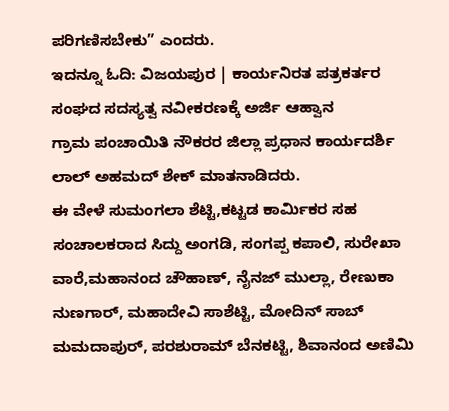ಪರಿಗಣಿಸಬೇಕು” ಎಂದರು.
ಇದನ್ನೂ ಓದಿ: ವಿಜಯಪುರ | ಕಾರ್ಯನಿರತ ಪತ್ರಕರ್ತರ ಸಂಘದ ಸದಸ್ಯತ್ವ ನವೀಕರಣಕ್ಕೆ ಅರ್ಜಿ ಆಹ್ವಾನ
ಗ್ರಾಮ ಪಂಚಾಯಿತಿ ನೌಕರರ ಜಿಲ್ಲಾ ಪ್ರಧಾನ ಕಾರ್ಯದರ್ಶಿ ಲಾಲ್ ಅಹಮದ್ ಶೇಕ್ ಮಾತನಾಡಿದರು.
ಈ ವೇಳೆ ಸುಮಂಗಲಾ ಶೆಟ್ಟಿ,ಕಟ್ಟಡ ಕಾರ್ಮಿಕರ ಸಹ ಸಂಚಾಲಕರಾದ ಸಿದ್ದು ಅಂಗಡಿ, ಸಂಗಪ್ಪ ಕಪಾಲಿ, ಸುರೇಖಾ ವಾರೆ,ಮಹಾನಂದ ಚೌಹಾಣ್, ನೈನಜ್ ಮುಲ್ಲಾ, ರೇಣುಕಾ ನುಣಗಾರ್, ಮಹಾದೇವಿ ಸಾಶೆಟ್ಟಿ, ಮೋದಿನ್ ಸಾಬ್ ಮಮದಾಪುರ್, ಪರಶುರಾಮ್ ಬೆನಕಟ್ಟಿ, ಶಿವಾನಂದ ಅಣಿಮಿ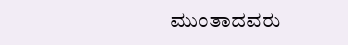ಮುಂತಾದವರು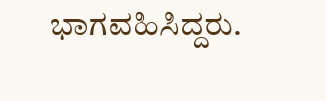ಭಾಗವಹಿಸಿದ್ದರು.